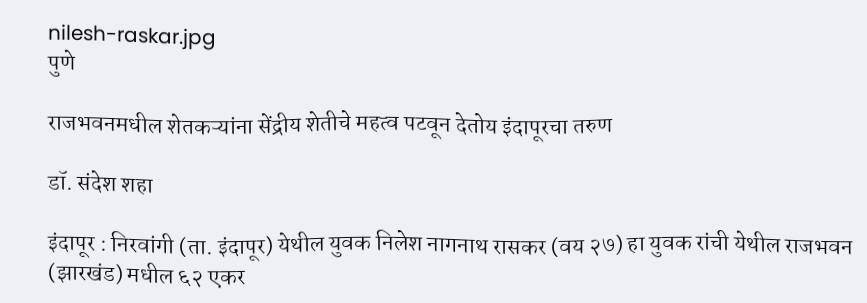nilesh-raskar.jpg
पुणे

राजभवनमधील शेतकऱ्यांना सेंद्रीय शेतीचे महत्व पटवून देतोय इंदापूरचा तरुण

डॉ. संदेश शहा

इंदापूर : निरवांगी (ता. इंदापूर) येथील युवक निलेश नागनाथ रासकर (वय २७) हा युवक रांची येथील राजभवन (झारखंड) मधील ६२ एकर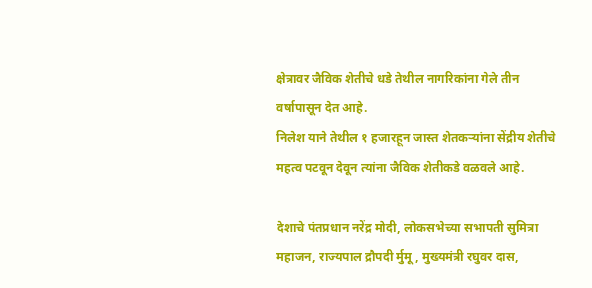क्षेत्रावर जैविक शेतीचे धडे तेथील नागरिकांना गेले तीन वर्षापासून देत आहे.
निलेश याने तेथील १ हजारहून जास्त शेतकऱ्यांना सेंद्रीय शेतीचे महत्व पटवून देवून त्यांना जैविक शेतीकडे वळवले आहे.

देशाचे पंतप्रधान नरेंद्र मोदी, लोकसभेच्या सभापती सुमित्रा महाजन, राज्यपाल द्रौपदी र्मुमू, मुख्यमंत्री रघुवर दास,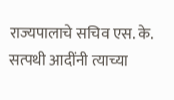राज्यपालाचे सचिव एस. के. सत्पथी आदींनी त्याच्या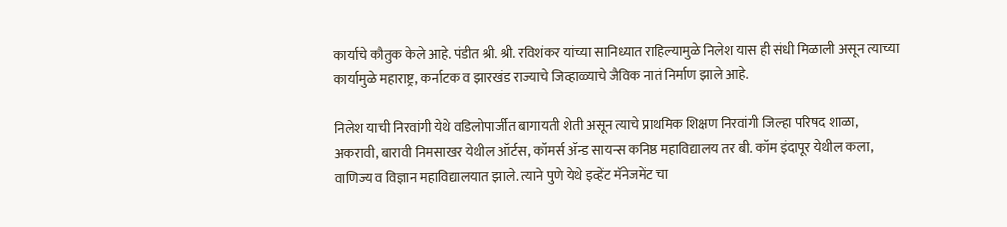कार्याचे कौतुक केले आहे. पंडीत श्री. श्री. रविशंकर यांच्या सानिध्यात राहिल्यामुळे निलेश यास ही संधी मिळाली असून त्याच्या कार्यामुळे महाराष्ट्र, कर्नाटक व झारखंड राज्याचे जिव्हाळ्याचे जैविक नातं निर्माण झाले आहे.

निलेश याची निरवांगी येथे वडिलोपार्जीत बागायती शेती असून त्याचे प्राथमिक शिक्षण निरवांगी जिल्हा परिषद शाळा, अकरावी, बारावी निमसाखर येथील ऑर्टस, कॉमर्स ॲन्ड सायन्स कनिष्ठ महाविद्यालय तर बी. कॉम इंदापूर येथील कला, वाणिज्य व विज्ञान महाविद्यालयात झाले. त्याने पुणे येथे इव्हेंट मॅनेजमेंट चा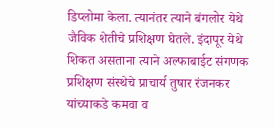डिप्लोमा केला. त्यानंतर त्याने बंगलोर येथे जैविक शेतीचे प्रशिक्षण घेतले. इंदापूर येथे शिकत असताना त्याने अल्फाबाईट संगणक प्रशिक्षण संस्थेचे प्राचार्य तुषार रंजनकर यांच्याकडे कमवा व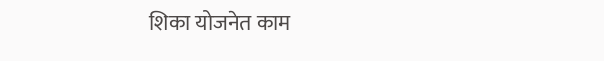शिका योजनेत काम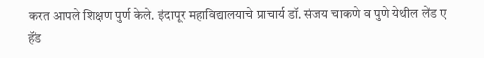करत आपले शिक्षण पुर्ण केले. इंदापूर महाविद्यालयाचे प्राचार्य डॉ. संजय चाकणे व पुणे येथील लेंड ए हॅंड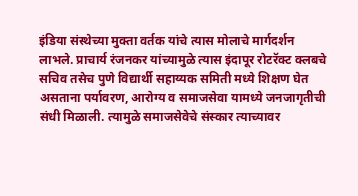इंडिया संस्थेच्या मुक्ता वर्तक यांचे त्यास मोलाचे मार्गदर्शन लाभले. प्राचार्य रंजनकर यांच्यामुळे त्यास इंदापूर रोटरॅक्ट क्लबचे सचिव तसेच पुणे विद्यार्थी सहाय्यक समिती मध्ये शिक्षण घेत असताना पर्यावरण, आरोग्य व समाजसेवा यामध्ये जनजागृतीची संधी मिळाली. त्यामुळे समाजसेवेचे संस्कार त्याच्यावर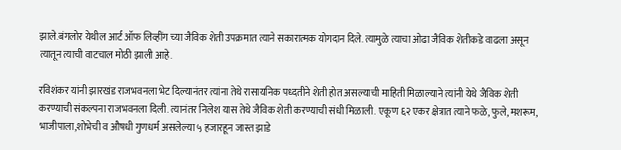झाले.बंगलोर येथील आर्ट ऑफ लिव्हींग च्या जैविक शेती उपक्रमात त्याने सकारात्मक योगदान दिले. त्यामुळे त्याचा ओढा जैविक शेतीकडे वाढला असून त्यातून त्याची वाटचाल मोठी झाली आहे.

रविशंकर यांनी झारखंड राजभवनला भेट दिल्यानंतर त्यांना तेथे रासायनिक पध्दतीने शेती होत असल्याची माहिती मिळाल्याने त्यांनी येथे जैविक शेती करण्याची संकल्पना राजभवनला दिली. त्यानंतर निलेश यास तेथे जैविक शेती करण्याची संधी मिळाली. एकूण ६२ एकर क्षेत्रात त्याने फळे, फुले, मशरूम, भाजीपाला,शोभेची व औषधी गुणधर्म असलेल्या ५ हजारहून जास्त झाडे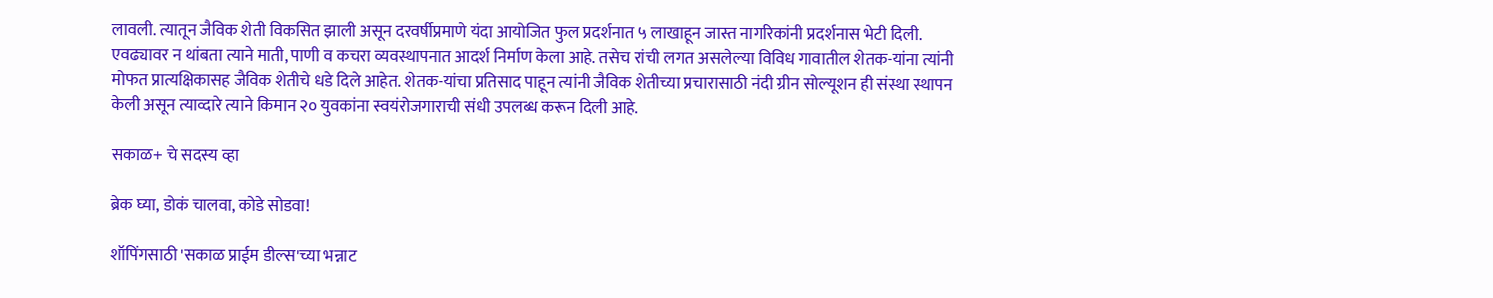लावली. त्यातून जैविक शेती विकसित झाली असून दरवर्षीप्रमाणे यंदा आयोजित फुल प्रदर्शनात ५ लाखाहून जास्त नागरिकांनी प्रदर्शनास भेटी दिली. एवढ्यावर न थांबता त्याने माती, पाणी व कचरा व्यवस्थापनात आदर्श निर्माण केला आहे. तसेच रांची लगत असलेल्या विविध गावातील शेतक-यांना त्यांनी मोफत प्रात्यक्षिकासह जैविक शेतीचे धडे दिले आहेत. शेतक-यांचा प्रतिसाद पाहून त्यांनी जैविक शेतीच्या प्रचारासाठी नंदी ग्रीन सोल्यूशन ही संस्था स्थापन केली असून त्याव्दारे त्याने किमान २० युवकांना स्वयंरोजगाराची संधी उपलब्ध करून दिली आहे.

सकाळ+ चे सदस्य व्हा

ब्रेक घ्या, डोकं चालवा, कोडे सोडवा!

शॉपिंगसाठी 'सकाळ प्राईम डील्स'च्या भन्नाट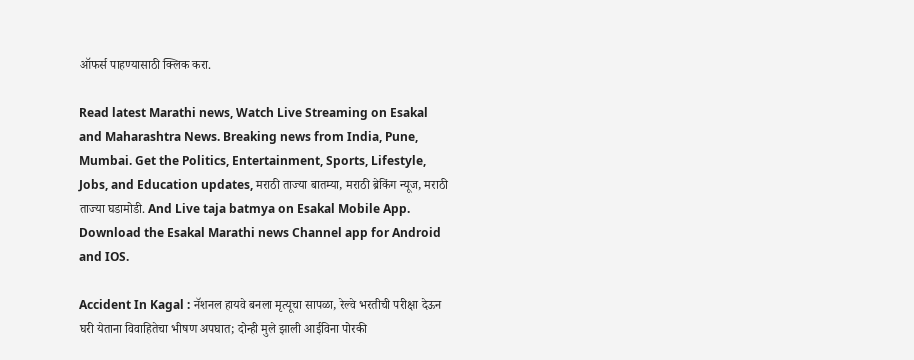ऑफर्स पाहण्यासाठी क्लिक करा.

Read latest Marathi news, Watch Live Streaming on Esakal and Maharashtra News. Breaking news from India, Pune, Mumbai. Get the Politics, Entertainment, Sports, Lifestyle, Jobs, and Education updates, मराठी ताज्या बातम्या, मराठी ब्रेकिंग न्यूज, मराठी ताज्या घडामोडी. And Live taja batmya on Esakal Mobile App. Download the Esakal Marathi news Channel app for Android and IOS.

Accident In Kagal : नॅशनल हायवे बनला मृत्यूचा सापळा, रेल्वे भरतीची परीक्षा देऊन घरी येताना विवाहितेचा भीषण अपघात; दोन्ही मुले झाली आईविना पोरकी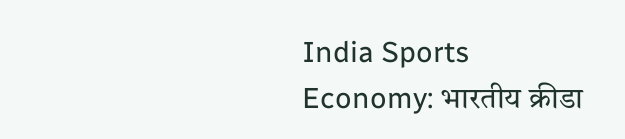India Sports Economy: भारतीय क्रीडा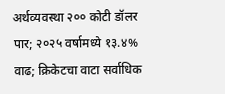अर्थव्यवस्था २०० कोटी डॉलर पार; २०२५ वर्षामध्ये १३.४% वाढ; क्रिकेटचा वाटा सर्वाधिक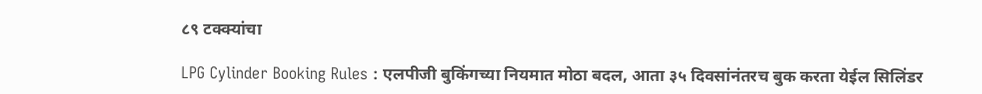८९ टक्क्यांचा

LPG Cylinder Booking Rules : एलपीजी बुकिंगच्या नियमात मोठा बदल, आता ३५ दिवसांनंतरच बुक करता येईल सिलिंडर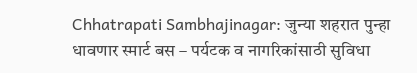Chhatrapati Sambhajinagar: जुन्या शहरात पुन्हा धावणार स्मार्ट बस – पर्यटक व नागरिकांसाठी सुविधा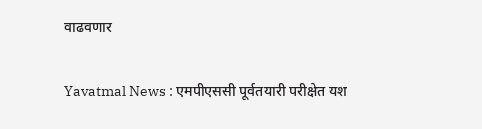वाढवणार

Yavatmal News : एमपीएससी पूर्वतयारी परीक्षेत यश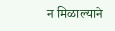न मिळाल्याने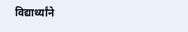विद्यार्थ्यांने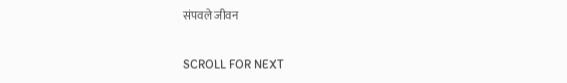संपवले जीवन

SCROLL FOR NEXT